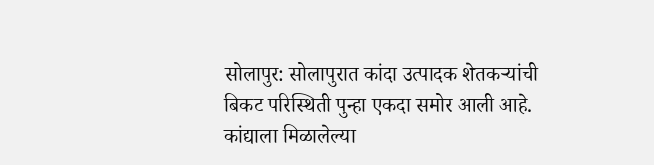सोलापुर: सोलापुरात कांदा उत्पादक शेतकऱ्यांची बिकट परिस्थिती पुन्हा एकदा समोर आली आहे. कांद्याला मिळालेल्या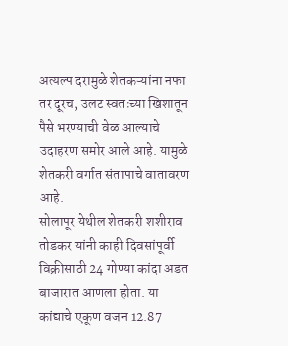अत्यल्प दरामुळे शेतकऱ्यांना नफा तर दूरच, उलट स्वतःच्या खिशातून पैसे भरण्याची वेळ आल्याचे उदाहरण समोर आले आहे. यामुळे शेतकरी वर्गात संतापाचे वातावरण आहे.
सोलापूर येथील शेतकरी शशीराव तोडकर यांनी काही दिवसांपूर्वी विक्रीसाठी 24 गोण्या कांदा अडत बाजारात आणला होता. या कांद्याचे एकूण वजन 12.87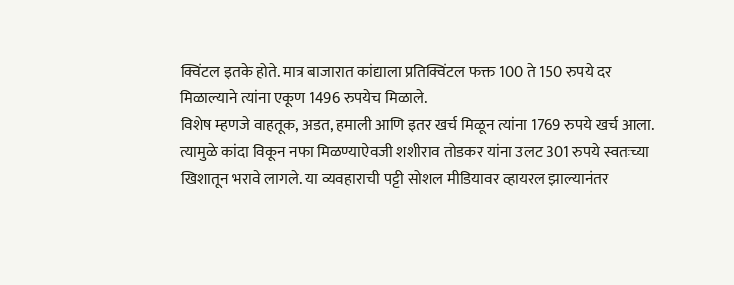क्विंटल इतके होते. मात्र बाजारात कांद्याला प्रतिक्विंटल फक्त 100 ते 150 रुपये दर मिळाल्याने त्यांना एकूण 1496 रुपयेच मिळाले.
विशेष म्हणजे वाहतूक, अडत, हमाली आणि इतर खर्च मिळून त्यांना 1769 रुपये खर्च आला. त्यामुळे कांदा विकून नफा मिळण्याऐवजी शशीराव तोडकर यांना उलट 301 रुपये स्वतःच्या खिशातून भरावे लागले. या व्यवहाराची पट्टी सोशल मीडियावर व्हायरल झाल्यानंतर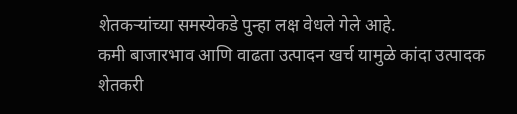शेतकऱ्यांच्या समस्येकडे पुन्हा लक्ष वेधले गेले आहे.
कमी बाजारभाव आणि वाढता उत्पादन खर्च यामुळे कांदा उत्पादक शेतकरी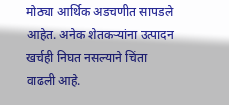मोठ्या आर्थिक अडचणीत सापडले आहेत. अनेक शेतकऱ्यांना उत्पादन खर्चही निघत नसल्याने चिंता वाढली आहे.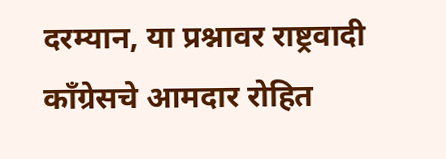दरम्यान, या प्रश्नावर राष्ट्रवादी काँग्रेसचे आमदार रोहित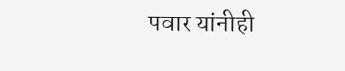पवार यांनीही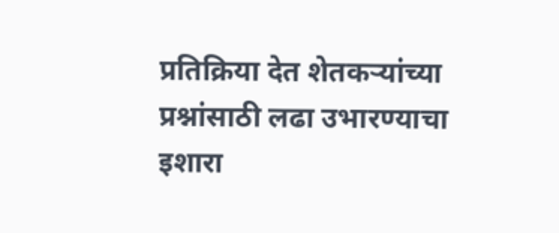प्रतिक्रिया देत शेतकऱ्यांच्या प्रश्नांसाठी लढा उभारण्याचा इशारा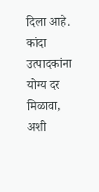दिला आहे. कांदा उत्पादकांना योग्य दर मिळावा, अशी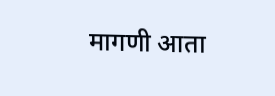मागणी आता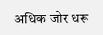अधिक जोर धरू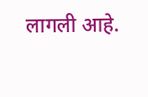लागली आहे.